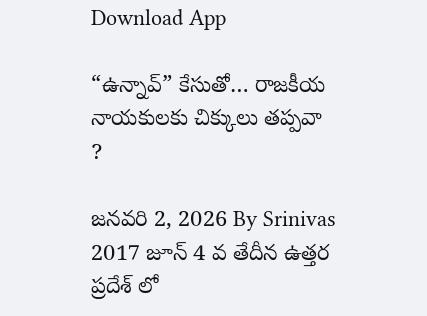Download App

“ఉన్నావ్” కేసుతో… రాజకీయ నాయకులకు చిక్కులు తప్పవా ?

జనవరి 2, 2026 By Srinivas
2017 జూన్ 4 వ తేదీన ఉత్తర ప్రదేశ్ లో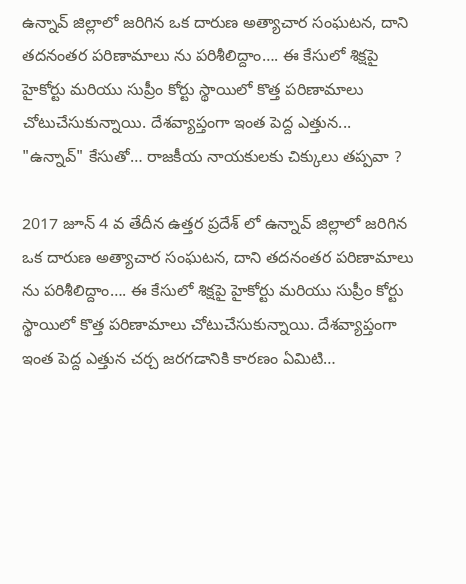ఉన్నావ్ జిల్లాలో జరిగిన ఒక దారుణ అత్యాచార సంఘటన, దాని తదనంతర పరిణామాలు ను పరిశీలిద్దాం…. ఈ కేసులో శిక్షపై హైకోర్టు మరియు సుప్రీం కోర్టు స్థాయిలో కొత్త పరిణామాలు చోటుచేసుకున్నాయి. దేశవ్యాప్తంగా ఇంత పెద్ద ఎత్తున...
"ఉన్నావ్" కేసుతో… రాజకీయ నాయకులకు చిక్కులు తప్పవా ?

2017 జూన్ 4 వ తేదీన ఉత్తర ప్రదేశ్ లో ఉన్నావ్ జిల్లాలో జరిగిన ఒక దారుణ అత్యాచార సంఘటన, దాని తదనంతర పరిణామాలు ను పరిశీలిద్దాం…. ఈ కేసులో శిక్షపై హైకోర్టు మరియు సుప్రీం కోర్టు స్థాయిలో కొత్త పరిణామాలు చోటుచేసుకున్నాయి. దేశవ్యాప్తంగా ఇంత పెద్ద ఎత్తున చర్చ జరగడానికి కారణం ఏమిటి…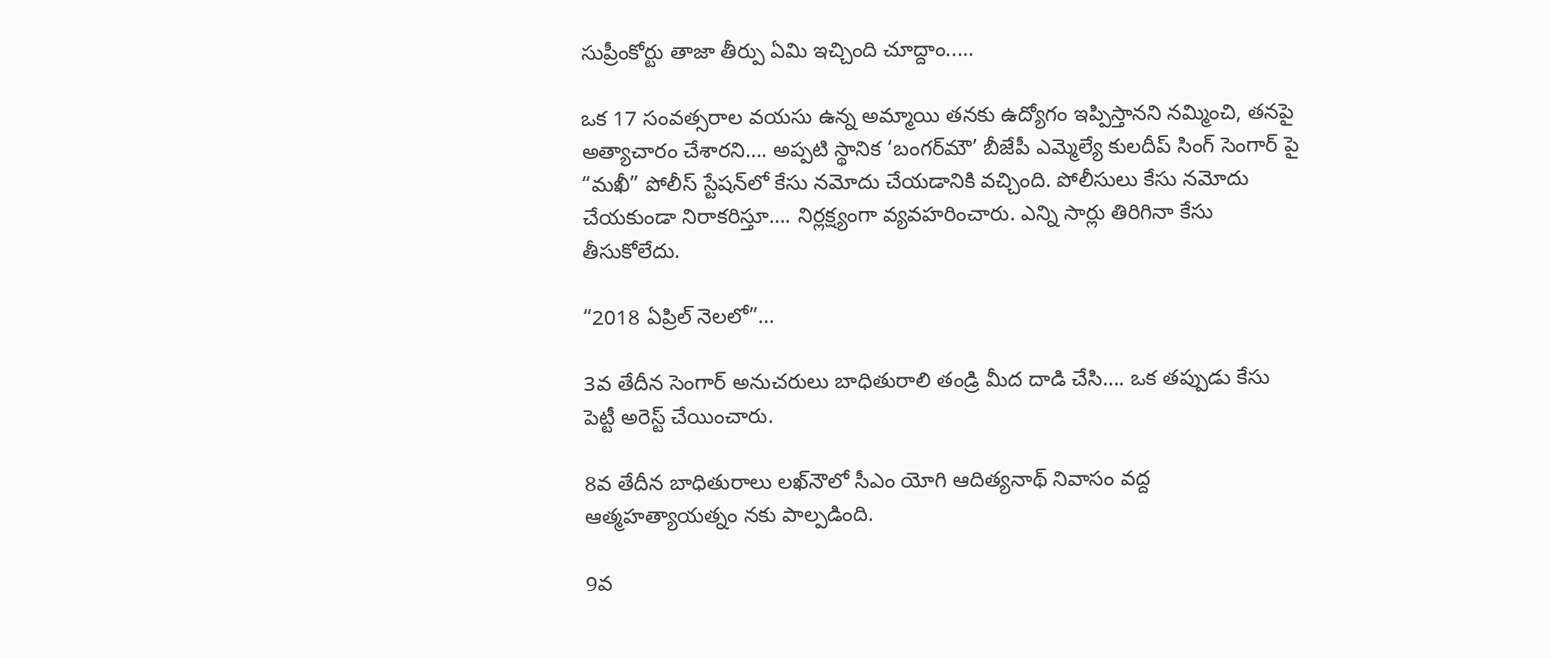సుప్రీంకోర్టు తాజా తీర్పు ఏమి ఇచ్చింది చూద్దాం..…

ఒక 17 సంవత్సరాల వయసు ఉన్న అమ్మాయి తనకు ఉద్యోగం ఇప్పిస్తానని నమ్మించి, తనపై అత్యాచారం చేశారని…. అప్పటి స్థానిక ‘బంగర్‌మౌ’ బీజేపీ ఎమ్మెల్యే కులదీప్ సింగ్ సెంగార్ పై “మఖీ” పోలీస్ స్టేషన్‌లో కేసు నమోదు చేయడానికి వచ్చింది. పోలీసులు కేసు నమోదు చేయకుండా నిరాకరిస్తూ…. నిర్లక్ష్యంగా వ్యవహరించారు. ఎన్ని సార్లు తిరిగినా కేసు తీసుకోలేదు.

“2018 ఏప్రిల్ నెలలో”…

3వ తేదీన సెంగార్ అనుచరులు బాధితురాలి తండ్రి మీద దాడి చేసి…. ఒక తప్పుడు కేసు పెట్టీ అరెస్ట్ చేయించారు.

8వ తేదీన బాధితురాలు లఖ్‌నౌలో సీఎం యోగి ఆదిత్యనాథ్ నివాసం వద్ద ఆత్మహత్యాయత్నం నకు పాల్పడింది.

9వ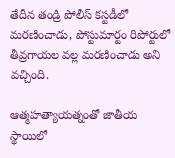తేదీన తండ్రి పోలీస్ కస్టడీలో మరణించాడు, పోస్టుమార్టం రిపోర్టులో తీవ్రగాయల వల్ల మరణించాడు అని వచ్చింది.

ఆత్మహత్యాయత్నంతో జాతీయ స్థాయిలో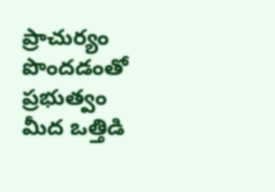ప్రాచుర్యం పొందడంతో ప్రభుత్వం మీద ఒత్తిడి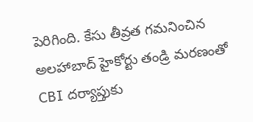పెరిగింది. కేసు తీవ్రత గమనించిన అలహాబాద్ హైకోర్టు తండ్రి మరణంతో CBI దర్యాప్తుకు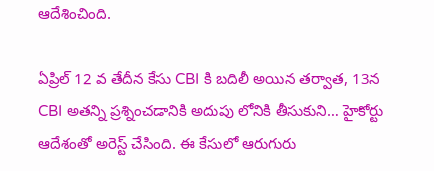ఆదేశించింది.

ఏప్రిల్ 12 వ తేదీన కేసు CBI కి బదిలీ అయిన తర్వాత, 13న CBI అతన్ని ప్రశ్నించడానికి అదుపు లోనికి తీసుకుని… హైకోర్టు ఆదేశంతో అరెస్ట్ చేసింది. ఈ కేసులో ఆరుగురు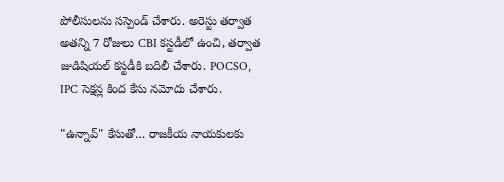పోలీసులను సస్పెండ్ చేశారు. అరెస్టు తర్వాత అతన్ని 7 రోజులు CBI కస్టడీలో ఉంచి, తర్వాత జుడిషియల్ కస్టడీకి బదిలీ చేశారు. POCSO, IPC సెక్షన్ల కింద కేసు నమోదు చేశారు.

"ఉన్నావ్" కేసుతో… రాజకీయ నాయకులకు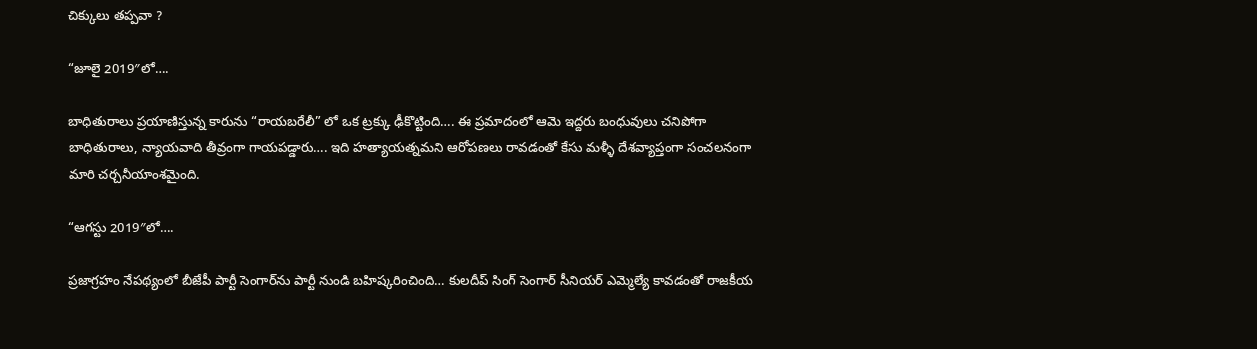చిక్కులు తప్పవా ?

“జూలై 2019″లో….

బాధితురాలు ప్రయాణిస్తున్న కారును “రాయబరేలీ” లో ఒక ట్రక్కు ఢీకొట్టింది…. ఈ ప్రమాదంలో ఆమె ఇద్దరు బంధువులు చనిపోగా బాధితురాలు, న్యాయవాది తీవ్రంగా గాయపడ్డారు…. ఇది హత్యాయత్నమని ఆరోపణలు రావడంతో కేసు మళ్ళీ దేశవ్యాప్తంగా సంచలనంగా మారి చర్చనీయాంశమైంది.

“ఆగస్టు 2019″లో….

ప్రజాగ్రహం నేపథ్యంలో బీజేపీ పార్టీ సెంగార్‌ను పార్టీ నుండి బహిష్కరించింది… కులదీప్ సింగ్ సెంగార్ సీనియర్ ఎమ్మెల్యే కావడంతో రాజకీయ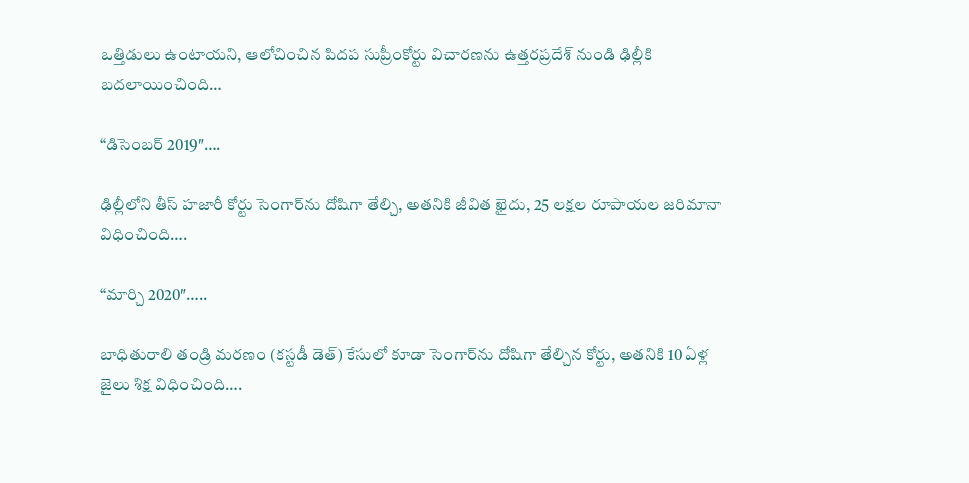ఒత్తిడులు ఉంటాయని, ఆలోచించిన పిదప సుప్రీంకోర్టు విచారణను ఉత్తరప్రదేశ్ నుండి ఢిల్లీకి బదలాయించింది…

“డిసెంబర్ 2019″….

ఢిల్లీలోని తీస్ హజారీ కోర్టు సెంగార్‌ను దోషిగా తేల్చి, అతనికి జీవిత ఖైదు, 25 లక్షల రూపాయల జరిమానా విధించింది….

“మార్చి 2020″…..

బాధితురాలి తండ్రి మరణం (కస్టడీ డెత్) కేసులో కూడా సెంగార్‌ను దోషిగా తేల్చిన కోర్టు, అతనికి 10 ఏళ్ల జైలు శిక్ష విధించింది….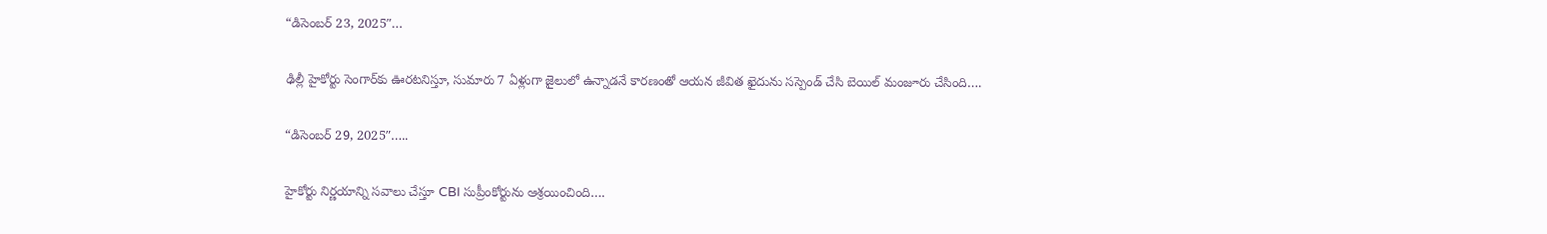“డిసెంబర్ 23, 2025″…

ఢిల్లీ హైకోర్టు సెంగార్‌కు ఊరటనిస్తూ, సుమారు 7 ఏళ్లుగా జైలులో ఉన్నాడనే కారణంతో ఆయన జీవిత ఖైదును సస్పెండ్ చేసి బెయిల్ మంజూరు చేసింది….

“డిసెంబర్ 29, 2025″…..

హైకోర్టు నిర్ణయాన్ని సవాలు చేస్తూ CBI సుప్రీంకోర్టును ఆశ్రయించింది….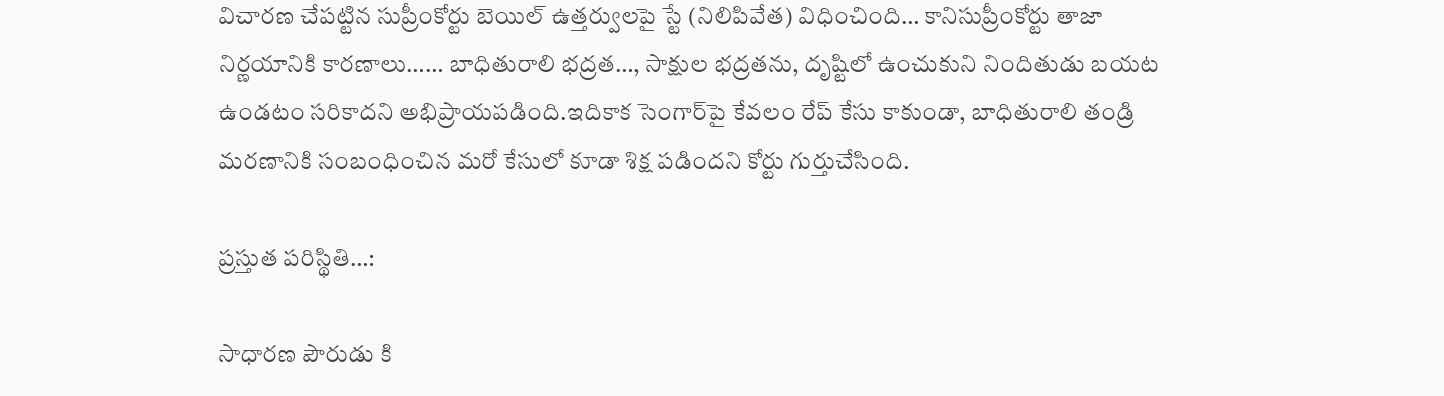విచారణ చేపట్టిన సుప్రీంకోర్టు బెయిల్ ఉత్తర్వులపై స్టే (నిలిపివేత) విధించింది… కానిసుప్రీంకోర్టు తాజా నిర్ణయానికి కారణాలు…… బాధితురాలి భద్రత…, సాక్షుల భద్రతను, దృష్టిలో ఉంచుకుని నిందితుడు బయట ఉండటం సరికాదని అభిప్రాయపడింది.ఇదికాక సెంగార్‌పై కేవలం రేప్ కేసు కాకుండా, బాధితురాలి తండ్రి మరణానికి సంబంధించిన మరో కేసులో కూడా శిక్ష పడిందని కోర్టు గుర్తుచేసింది.

ప్రస్తుత పరిస్థితి…:

సాధారణ పౌరుడు కి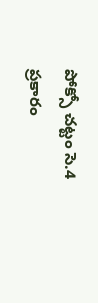పోక్సో చట్టం సె.4 ప్రకారం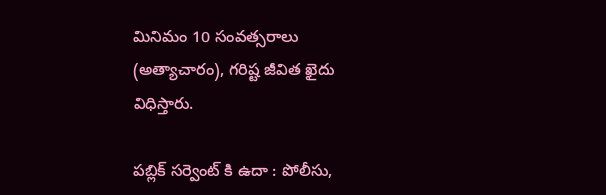మినిమం 10 సంవత్సరాలు (అత్యాచారం), గరిష్ట జీవిత ఖైదు విధిస్తారు.

పబ్లిక్ సర్వెంట్ కి ఉదా : పోలీసు,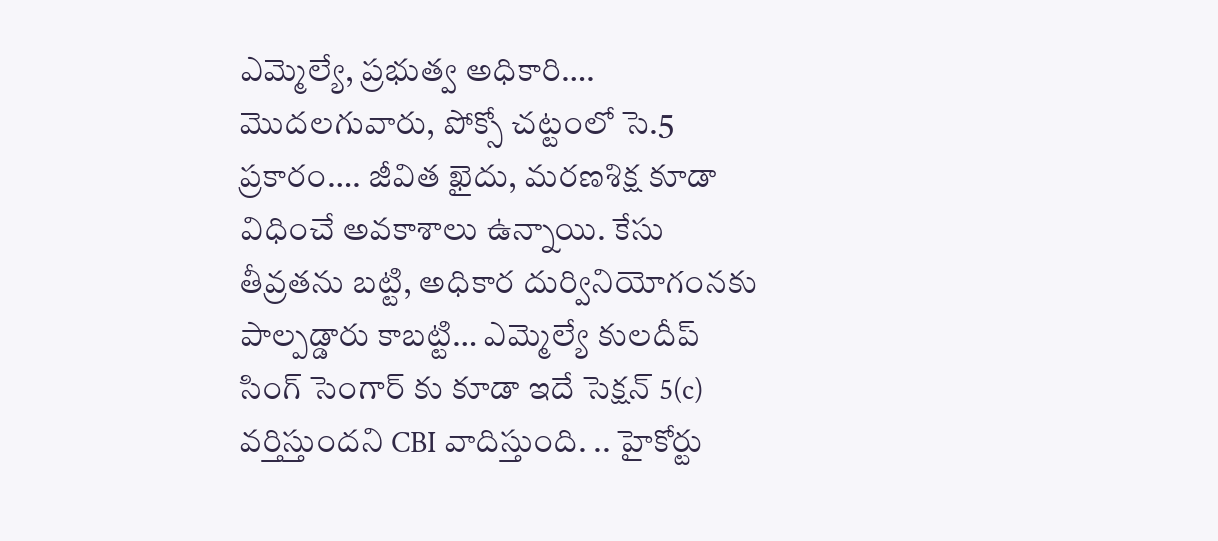ఎమ్మెల్యే, ప్రభుత్వ అధికారి…. మొదలగువారు, పోక్సో చట్టంలో సె.5 ప్రకారం…. జీవిత ఖైదు, మరణశిక్ష కూడా విధించే అవకాశాలు ఉన్నాయి. కేసు తీవ్రతను బట్టి, అధికార దుర్వినియోగంనకు పాల్పడ్డారు కాబట్టి… ఎమ్మెల్యే కులదీప్ సింగ్ సెంగార్ కు కూడా ఇదే సెక్షన్ 5(c) వర్తిస్తుందని CBI వాదిస్తుంది. .. హైకోర్టు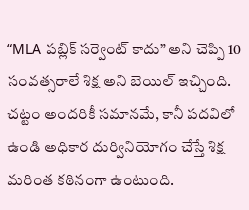“MLA పబ్లిక్ సర్వెంట్ కాదు” అని చెప్పి 10 సంవత్సరాలే శిక్ష అని బెయిల్ ఇచ్చింది. చట్టం అందరికీ సమానమే, కానీ పదవిలో ఉండి అధికార దుర్వినియోగం చేస్తే శిక్ష మరింత కఠినంగా ఉంటుంది.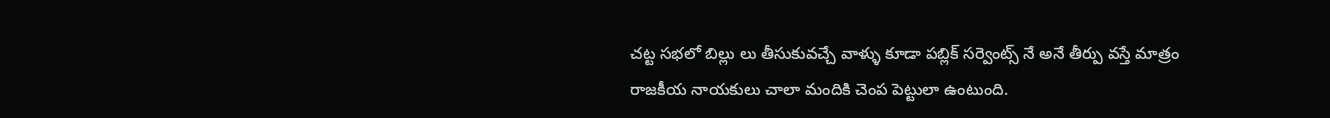చట్ట సభలో బిల్లు లు తీసుకువచ్చే వాళ్ళు కూడా పబ్లిక్ సర్వెంట్స్ నే అనే తీర్పు వస్తే మాత్రం రాజకీయ నాయకులు చాలా మందికి చెంప పెట్టులా ఉంటుంది.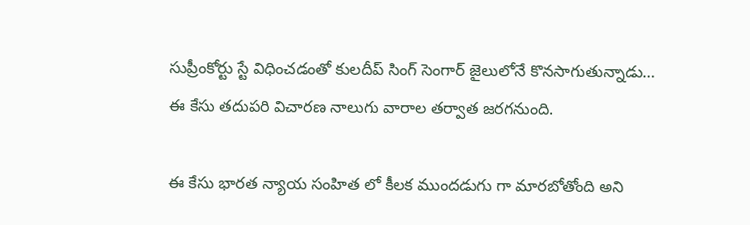సుప్రీంకోర్టు స్టే విధించడంతో కులదీప్ సింగ్ సెంగార్ జైలులోనే కొనసాగుతున్నాడు… ఈ కేసు తదుపరి విచారణ నాలుగు వారాల తర్వాత జరగనుంది.

ఈ కేసు భారత న్యాయ సంహిత లో కీలక ముందడుగు గా మారబోతోంది అని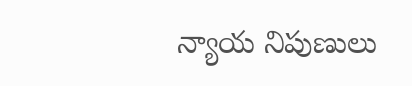న్యాయ నిపుణులు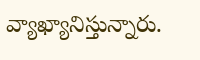వ్యాఖ్యానిస్తున్నారు.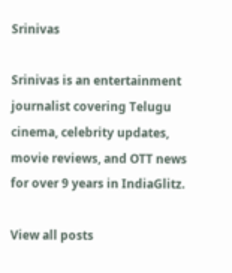Srinivas

Srinivas is an entertainment journalist covering Telugu cinema, celebrity updates, movie reviews, and OTT news for over 9 years in IndiaGlitz.

View all posts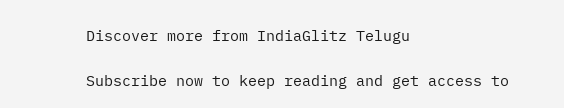Discover more from IndiaGlitz Telugu

Subscribe now to keep reading and get access to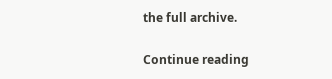the full archive.

Continue reading